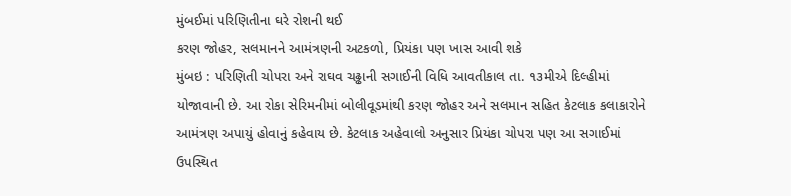મુંબઈમાં પરિણિતીના ઘરે રોશની થઈ
કરણ જોહર, સલમાનને આમંત્રણની અટકળો, પ્રિયંકા પણ ખાસ આવી શકે
મુંબઇ : પરિણિતી ચોપરા અને રાઘવ ચઢ્ઢાની સગાઈની વિધિ આવતીકાલ તા. ૧૩મીએ દિલ્હીમાં યોજાવાની છે. આ રોકા સેરિમનીમાં બોલીવૂડમાંથી કરણ જોહર અને સલમાન સહિત કેટલાક કલાકારોને આમંત્રણ અપાયું હોવાનું કહેવાય છે. કેટલાક અહેવાલો અનુસાર પ્રિયંકા ચોપરા પણ આ સગાઈમાં ઉપસ્થિત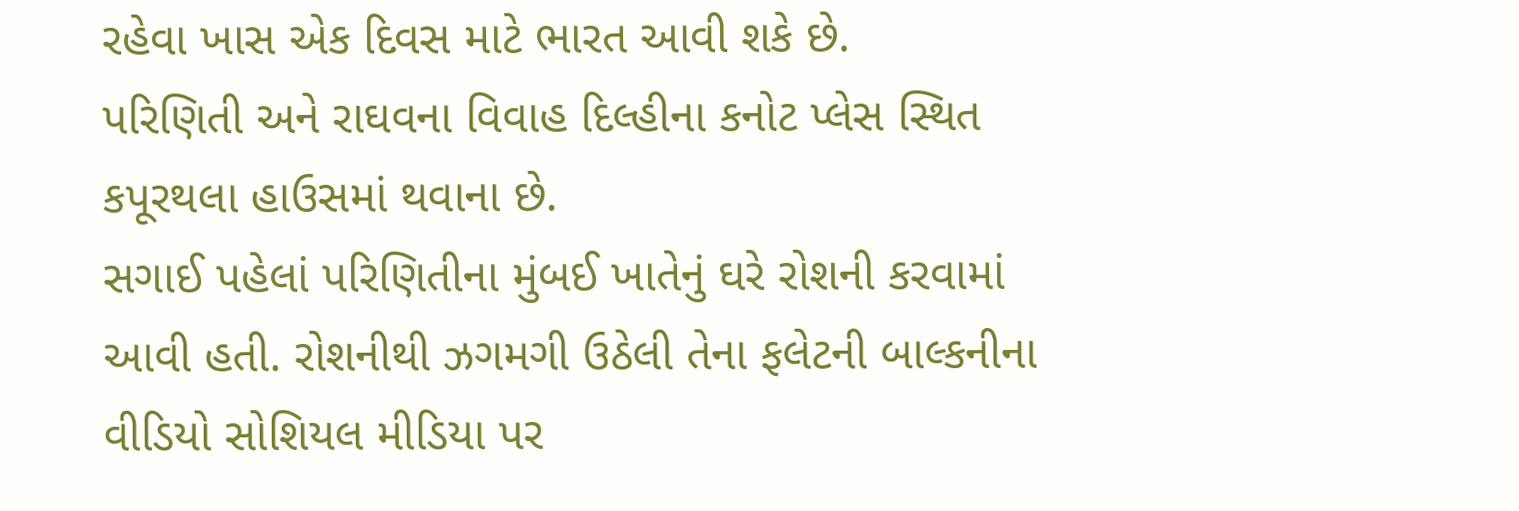રહેવા ખાસ એક દિવસ માટે ભારત આવી શકે છે.
પરિણિતી અને રાઘવના વિવાહ દિલ્હીના કનોટ પ્લેસ સ્થિત કપૂરથલા હાઉસમાં થવાના છે.
સગાઈ પહેલાં પરિણિતીના મુંબઈ ખાતેનું ઘરે રોશની કરવામાં આવી હતી. રોશનીથી ઝગમગી ઉઠેલી તેના ફલેટની બાલ્કનીના વીડિયો સોશિયલ મીડિયા પર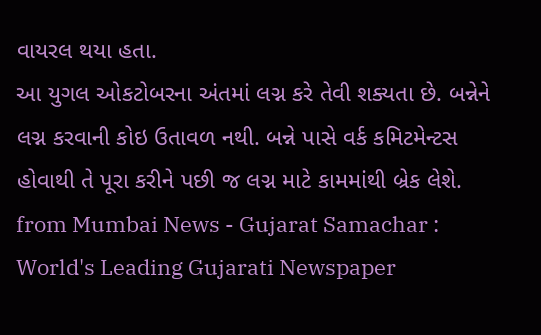વાયરલ થયા હતા.
આ યુગલ ઓકટોબરના અંતમાં લગ્ન કરે તેવી શક્યતા છે. બન્નેને લગ્ન કરવાની કોઇ ઉતાવળ નથી. બન્ને પાસે વર્ક કમિટમેન્ટસ હોવાથી તે પૂરા કરીને પછી જ લગ્ન માટે કામમાંથી બ્રેક લેશે.
from Mumbai News - Gujarat Samachar : World's Leading Gujarati Newspaper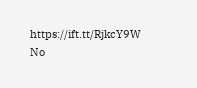https://ift.tt/RjkcY9W
No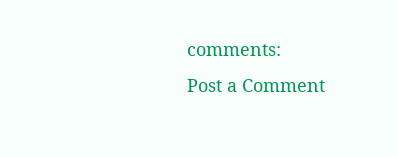comments:
Post a Comment